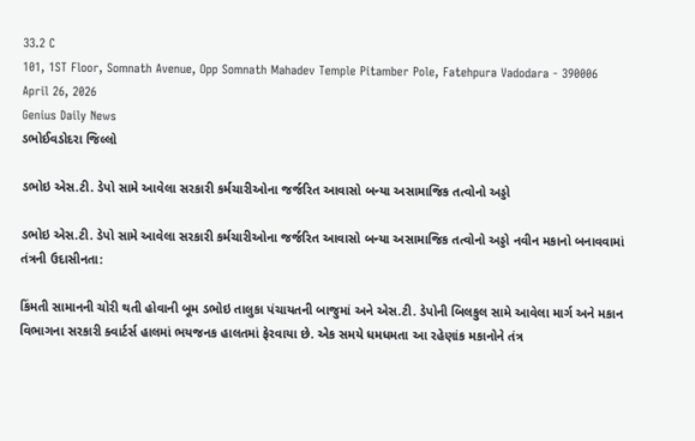33.2 C
101, 1ST Floor, Somnath Avenue, Opp Somnath Mahadev Temple Pitamber Pole, Fatehpura Vadodara - 390006
April 26, 2026
Genius Daily News
ડભોઈવડોદરા જિલ્લો

ડભોઇ એસ.ટી. ડેપો સામે આવેલા સરકારી કર્મચારીઓના જર્જરિત આવાસો બન્યા અસામાજિક તત્વોનો અડ્ડો

ડભોઇ એસ.ટી. ડેપો સામે આવેલા સરકારી કર્મચારીઓના જર્જરિત આવાસો બન્યા અસામાજિક તત્વોનો અડ્ડો નવીન મકાનો બનાવવામાં તંત્રની ઉદાસીનતા:

કિંમતી સામાનની ચોરી થતી હોવાની બૂમ ડભોઇ તાલુકા પંચાયતની બાજુમાં અને એસ.ટી. ડેપોની બિલકુલ સામે આવેલા માર્ગ અને મકાન વિભાગના સરકારી ક્વાર્ટર્સ હાલમાં ભયજનક હાલતમાં ફેરવાયા છે. એક સમયે ધમધમતા આ રહેણાંક મકાનોને તંત્ર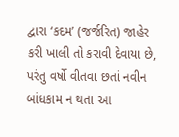દ્વારા ‘કદમ’ (જર્જરિત) જાહેર કરી ખાલી તો કરાવી દેવાયા છે, પરંતુ વર્ષો વીતવા છતાં નવીન બાંધકામ ન થતા આ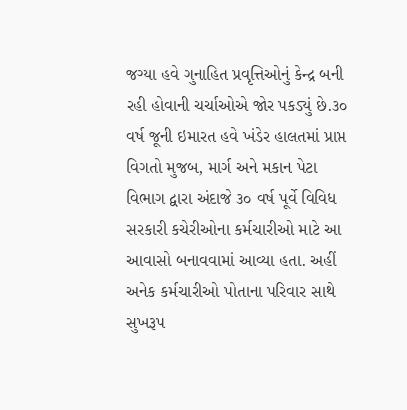જગ્યા હવે ગુનાહિત પ્રવૃત્તિઓનું કેન્દ્ર બની રહી હોવાની ચર્ચાઓએ જોર પકડ્યું છે.૩૦ વર્ષ જૂની ઇમારત હવે ખંડેર હાલતમાં પ્રાપ્ત વિગતો મુજબ, માર્ગ અને મકાન પેટા વિભાગ દ્વારા અંદાજે ૩૦ વર્ષ પૂર્વે વિવિધ સરકારી કચેરીઓના કર્મચારીઓ માટે આ આવાસો બનાવવામાં આવ્યા હતા. અહીં અનેક કર્મચારીઓ પોતાના પરિવાર સાથે સુખરૂપ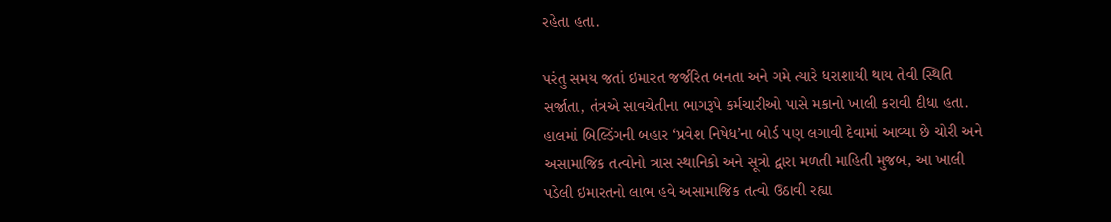રહેતા હતા.

પરંતુ સમય જતાં ઇમારત જર્જરિત બનતા અને ગમે ત્યારે ધરાશાયી થાય તેવી સ્થિતિ સર્જાતા, તંત્રએ સાવચેતીના ભાગરૂપે કર્મચારીઓ પાસે મકાનો ખાલી કરાવી દીધા હતા. હાલમાં બિલ્ડિંગની બહાર ‘પ્રવેશ નિષેધ’ના બોર્ડ પણ લગાવી દેવામાં આવ્યા છે ચોરી અને અસામાજિક તત્વોનો ત્રાસ સ્થાનિકો અને સૂત્રો દ્વારા મળતી માહિતી મુજબ, આ ખાલી પડેલી ઇમારતનો લાભ હવે અસામાજિક તત્વો ઉઠાવી રહ્યા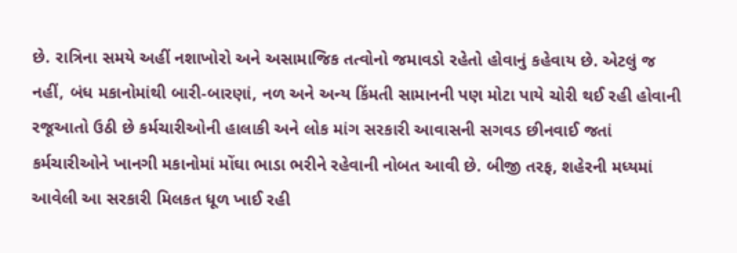છે. રાત્રિના સમયે અહીં નશાખોરો અને અસામાજિક તત્વોનો જમાવડો રહેતો હોવાનું કહેવાય છે. એટલું જ નહીં, બંધ મકાનોમાંથી બારી-બારણાં, નળ અને અન્ય કિંમતી સામાનની પણ મોટા પાયે ચોરી થઈ રહી હોવાની રજૂઆતો ઉઠી છે કર્મચારીઓની હાલાકી અને લોક માંગ સરકારી આવાસની સગવડ છીનવાઈ જતાં કર્મચારીઓને ખાનગી મકાનોમાં મોંઘા ભાડા ભરીને રહેવાની નોબત આવી છે. બીજી તરફ, શહેરની મધ્યમાં આવેલી આ સરકારી મિલકત ધૂળ ખાઈ રહી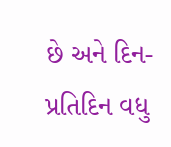છે અને દિન-પ્રતિદિન વધુ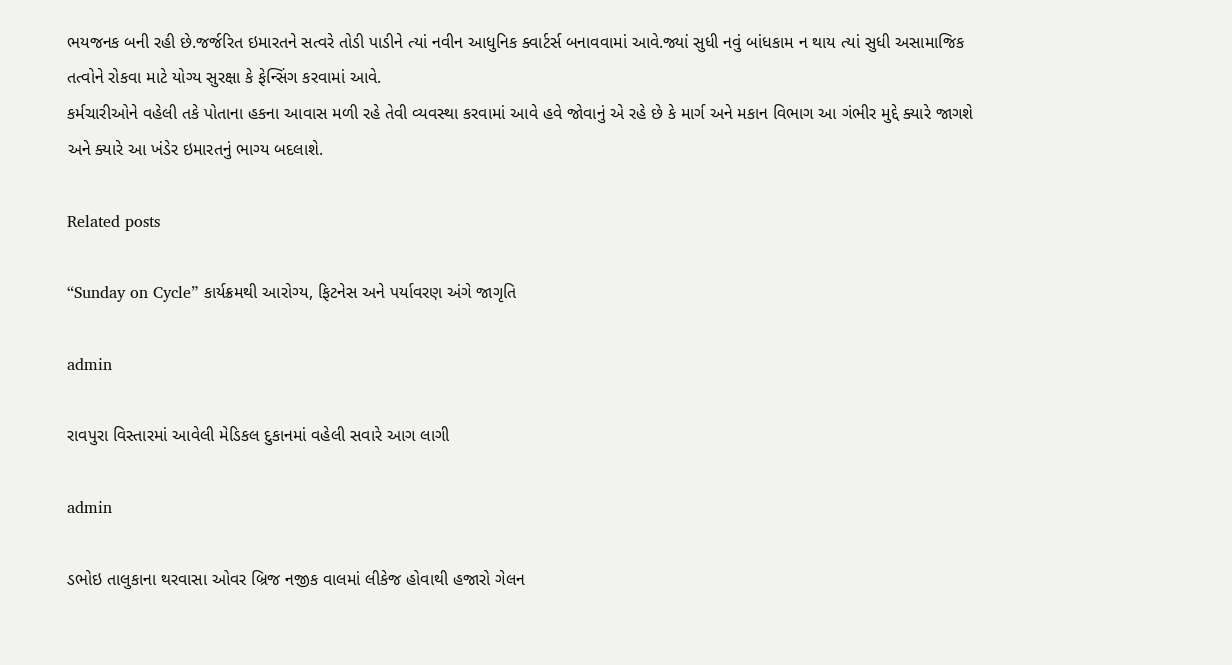ભયજનક બની રહી છે.જર્જરિત ઇમારતને સત્વરે તોડી પાડીને ત્યાં નવીન આધુનિક ક્વાર્ટર્સ બનાવવામાં આવે.જ્યાં સુધી નવું બાંધકામ ન થાય ત્યાં સુધી અસામાજિક તત્વોને રોકવા માટે યોગ્ય સુરક્ષા કે ફેન્સિંગ કરવામાં આવે.
કર્મચારીઓને વહેલી તકે પોતાના હકના આવાસ મળી રહે તેવી વ્યવસ્થા કરવામાં આવે હવે જોવાનું એ રહે છે કે માર્ગ અને મકાન વિભાગ આ ગંભીર મુદ્દે ક્યારે જાગશે અને ક્યારે આ ખંડેર ઇમારતનું ભાગ્ય બદલાશે.

Related posts

“Sunday on Cycle” કાર્યક્રમથી આરોગ્ય, ફિટનેસ અને પર્યાવરણ અંગે જાગૃતિ

admin

રાવપુરા વિસ્તારમાં આવેલી મેડિકલ દુકાનમાં વહેલી સવારે આગ લાગી

admin

ડભોઇ તાલુકાના થરવાસા ઓવર બ્રિજ નજીક વાલમાં લીકેજ હોવાથી હજારો ગેલન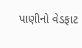પાણીનો વેડફાટ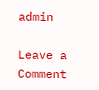admin

Leave a Comment